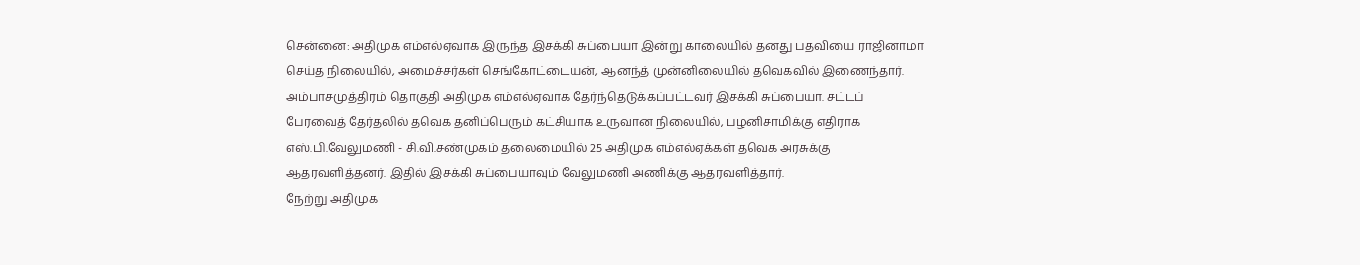சென்னை: அதிமுக எம்எல்ஏவாக இருந்த இசக்கி சுப்பையா இன்று காலையில் தனது பதவியை ராஜினாமா செய்த நிலையில், அமைச்சர்கள் செங்கோட்டையன், ஆனந்த் முன்னிலையில் தவெகவில் இணைந்தார்.
அம்பாசமுத்திரம் தொகுதி அதிமுக எம்எல்ஏவாக தேர்ந்தெடுக்கப்பட்டவர் இசக்கி சுப்பையா. சட்டப் பேரவைத் தேர்தலில் தவெக தனிப்பெரும் கட்சியாக உருவான நிலையில், பழனிசாமிக்கு எதிராக எஸ்.பி.வேலுமணி - சி.வி.சண்முகம் தலைமையில் 25 அதிமுக எம்எல்ஏக்கள் தவெக அரசுக்கு ஆதரவளித்தனர். இதில் இசக்கி சுப்பையாவும் வேலுமணி அணிக்கு ஆதரவளித்தார்.
நேற்று அதிமுக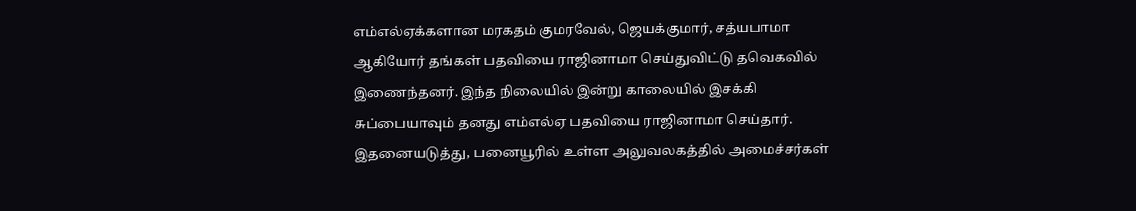எம்எல்ஏக்களான மரகதம் குமரவேல், ஜெயக்குமார், சத்யபாமா ஆகியோர் தங்கள் பதவியை ராஜினாமா செய்துவிட்டு தவெகவில் இணைந்தனர். இந்த நிலையில் இன்று காலையில் இசக்கி சுப்பையாவும் தனது எம்எல்ஏ பதவியை ராஜினாமா செய்தார்.
இதனையடுத்து, பனையூரில் உள்ள அலுவலகத்தில் அமைச்சர்கள்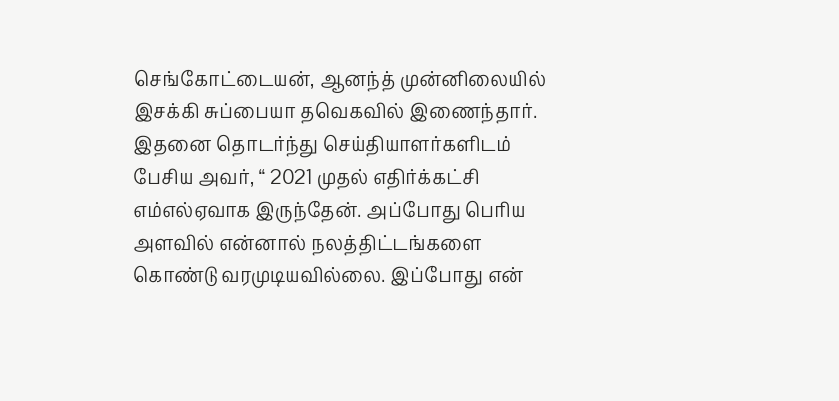செங்கோட்டையன், ஆனந்த் முன்னிலையில் இசக்கி சுப்பையா தவெகவில் இணைந்தார்.
இதனை தொடர்ந்து செய்தியாளர்களிடம் பேசிய அவர், “ 2021 முதல் எதிர்க்கட்சி எம்எல்ஏவாக இருந்தேன். அப்போது பெரிய அளவில் என்னால் நலத்திட்டங்களை கொண்டு வரமுடியவில்லை. இப்போது என்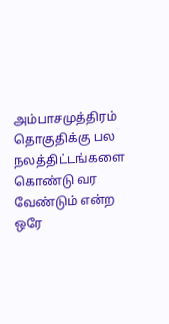அம்பாசமுத்திரம் தொகுதிக்கு பல நலத்திட்டங்களை கொண்டு வர வேண்டும் என்ற ஒரே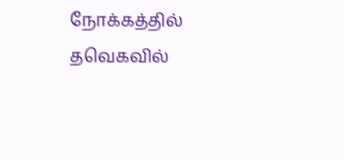நோக்கத்தில் தவெகவில்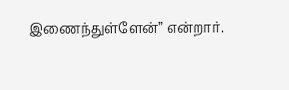இணைந்துள்ளேன்” என்றார்.